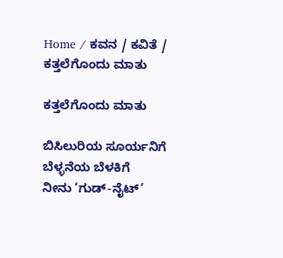Home / ಕವನ / ಕವಿತೆ / ಕತ್ತಲೆಗೊಂದು ಮಾತು

ಕತ್ತಲೆಗೊಂದು ಮಾತು

ಬಿಸಿಲುರಿಯ ಸೂರ್ಯನಿಗೆ
ಬೆಳ್ಳನೆಯ ಬೆಳಕಿಗೆ
ನೀನು ‘ಗುಡ್-ನೈಟ್’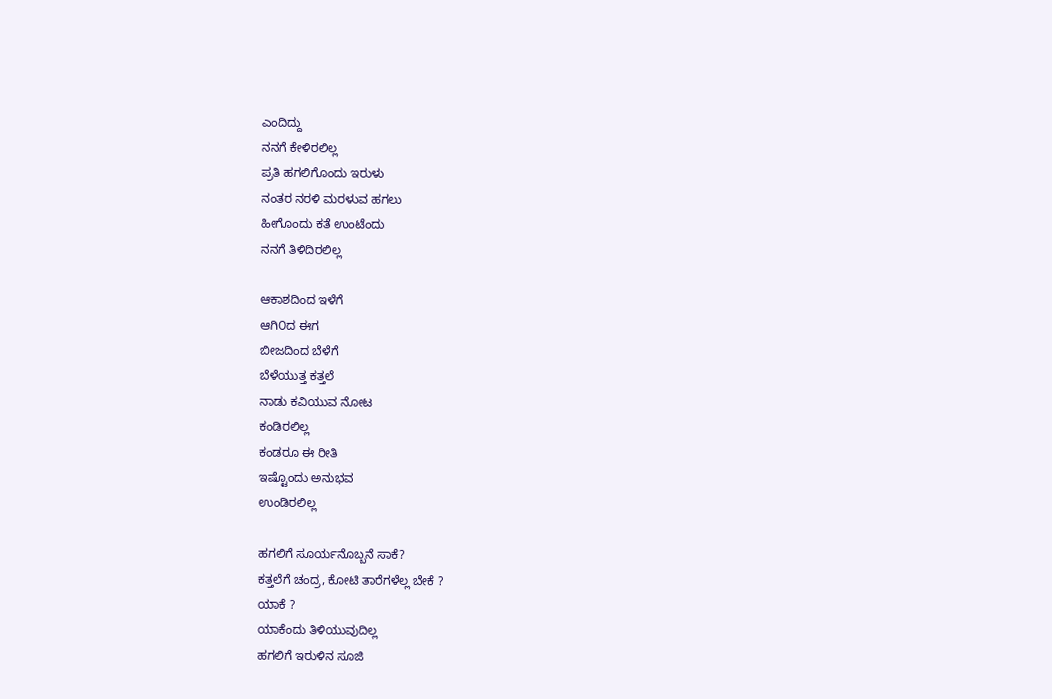ಎಂದಿದ್ದು
ನನಗೆ ಕೇಳಿರಲಿಲ್ಲ
ಪ್ರತಿ ಹಗಲಿಗೊಂದು ಇರುಳು
ನಂತರ ನರಳಿ ಮರಳುವ ಹಗಲು
ಹೀಗೊಂದು ಕತೆ ಉಂಟೆಂದು
ನನಗೆ ತಿಳಿದಿರಲಿಲ್ಲ

ಆಕಾಶದಿಂದ ಇಳೆಗೆ
ಆಗಿ೦ದ ಈಗ
ಬೀಜದಿಂದ ಬೆಳೆಗೆ
ಬೆಳೆಯುತ್ತ ಕತ್ತಲೆ
ನಾಡು ಕವಿಯುವ ನೋಟ
ಕಂಡಿರಲಿಲ್ಲ
ಕಂಡರೂ ಈ ರೀತಿ
ಇಷ್ಟೊಂದು ಅನುಭವ
ಉಂಡಿರಲಿಲ್ಲ

ಹಗಲಿಗೆ ಸೂರ್ಯನೊಬ್ಬನೆ ಸಾಕೆ?
ಕತ್ತಲೆಗೆ ಚಂದ್ರ, ಕೋಟಿ ತಾರೆಗಳೆಲ್ಲ ಬೇಕೆ ?
ಯಾಕೆ ?
ಯಾಕೆಂದು ತಿಳಿಯುವುದಿಲ್ಲ
ಹಗಲಿಗೆ ಇರುಳಿನ ಸೂಜಿ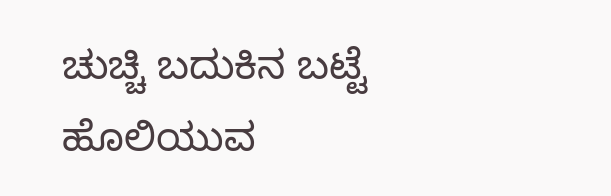ಚುಚ್ಚಿ ಬದುಕಿನ ಬಟ್ಟೆ
ಹೊಲಿಯುವ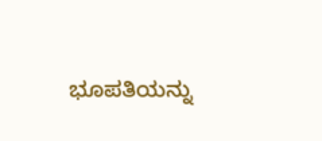ಭೂಪತಿಯನ್ನು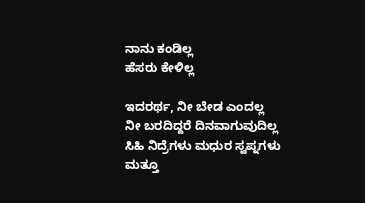ನಾನು ಕಂಡಿಲ್ಲ
ಹೆಸರು ಕೇಳಿಲ್ಲ

ಇದರರ್ಥ, ನೀ ಬೇಡ ಎಂದಲ್ಲ
ನೀ ಬರದಿದ್ದರೆ ದಿನವಾಗುವುದಿಲ್ಲ
ಸಿಹಿ ನಿದ್ರೆಗಳು ಮಧುರ ಸ್ವಪ್ನಗಳು
ಮತ್ತೂ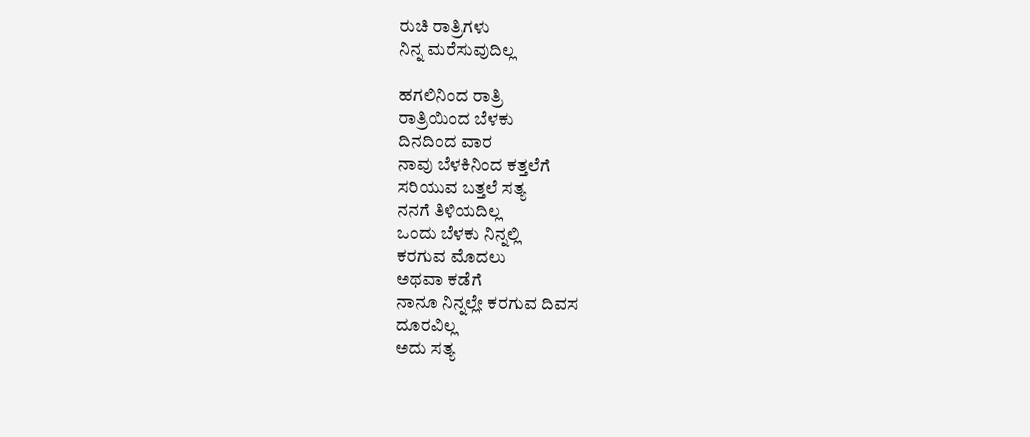ರುಚಿ ರಾತ್ರಿಗಳು
ನಿನ್ನ ಮರೆಸುವುದಿಲ್ಲ

ಹಗಲಿನಿಂದ ರಾತ್ರಿ
ರಾತ್ರಿಯಿಂದ ಬೆಳಕು
ದಿನದಿಂದ ವಾರ
ನಾವು ಬೆಳಕಿನಿಂದ ಕತ್ತಲೆಗೆ
ಸರಿಯುವ ಬತ್ತಲೆ ಸತ್ಯ
ನನಗೆ ತಿಳಿಯದಿಲ್ಲ
ಒಂದು ಬೆಳಕು ನಿನ್ನಲ್ಲಿ
ಕರಗುವ ಮೊದಲು
ಅಥವಾ ಕಡೆಗೆ
ನಾನೂ ನಿನ್ನಲ್ಲೇ ಕರಗುವ ದಿವಸ
ದೂರವಿಲ್ಲ
ಅದು ಸತ್ಯ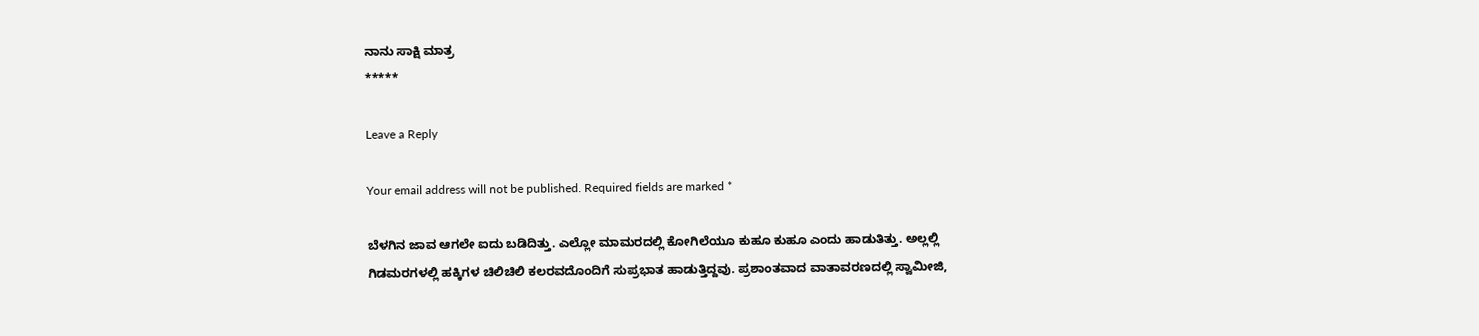ನಾನು ಸಾಕ್ಷಿ ಮಾತ್ರ
*****

Leave a Reply

Your email address will not be published. Required fields are marked *

ಬೆಳಗಿನ ಜಾವ ಆಗಲೇ ಐದು ಬಡಿದಿತ್ತು. ಎಲ್ಲೋ ಮಾಮರದಲ್ಲಿ ಕೋಗಿಲೆಯೂ ಕುಹೂ ಕುಹೂ ಎಂದು ಹಾಡುತಿತ್ತು. ಅಲ್ಲಲ್ಲಿ ಗಿಡಮರಗಳಲ್ಲಿ ಹಕ್ಕಿಗಳ ಚಿಲಿಚಿಲಿ ಕಲರವದೊಂದಿಗೆ ಸುಪ್ರಭಾತ ಹಾಡುತ್ತಿದ್ದವು. ಪ್ರಶಾಂತವಾದ ವಾತಾವರಣದಲ್ಲಿ ಸ್ವಾಮೀಜಿ,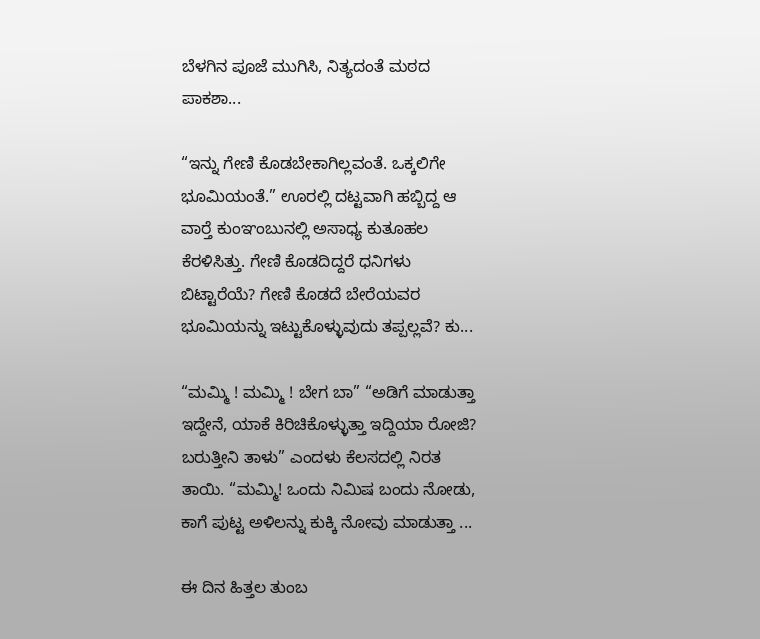ಬೆಳಗಿನ ಪೂಜೆ ಮುಗಿಸಿ, ನಿತ್ಯದಂತೆ ಮಠದ ಪಾಕಶಾ...

“ಇನ್ನು ಗೇಣಿ ಕೊಡಬೇಕಾಗಿಲ್ಲವಂತೆ. ಒಕ್ಕಲಿಗೇ ಭೂಮಿಯಂತೆ.” ಊರಲ್ಲಿ ದಟ್ಟವಾಗಿ ಹಬ್ಬಿದ್ದ ಆ ವಾರ್‍ತೆ ಕುಂಞಂಬುನಲ್ಲಿ ಅಸಾಧ್ಯ ಕುತೂಹಲ ಕೆರಳಿಸಿತ್ತು. ಗೇಣಿ ಕೊಡದಿದ್ದರೆ ಧನಿಗಳು ಬಿಟ್ಟಾರೆಯೆ? ಗೇಣಿ ಕೊಡದೆ ಬೇರೆಯವರ ಭೂಮಿಯನ್ನು ಇಟ್ಟುಕೊಳ್ಳುವುದು ತಪ್ಪಲ್ಲವೆ? ಕು...

“ಮಮ್ಮಿ ! ಮಮ್ಮಿ ! ಬೇಗ ಬಾ” “ಅಡಿಗೆ ಮಾಡುತ್ತಾ ಇದ್ದೇನೆ, ಯಾಕೆ ಕಿರಿಚಿಕೊಳ್ಳುತ್ತಾ ಇದ್ದಿಯಾ ರೋಜಿ? ಬರುತ್ತೀನಿ ತಾಳು” ಎಂದಳು ಕೆಲಸದಲ್ಲಿ ನಿರತ ತಾಯಿ. “ಮಮ್ಮಿ! ಒಂದು ನಿಮಿಷ ಬಂದು ನೋಡು, ಕಾಗೆ ಪುಟ್ಟ ಅಳಿಲನ್ನು ಕುಕ್ಕಿ ನೋವು ಮಾಡುತ್ತಾ ...

ಈ ದಿನ ಹಿತ್ತಲ ತುಂಬ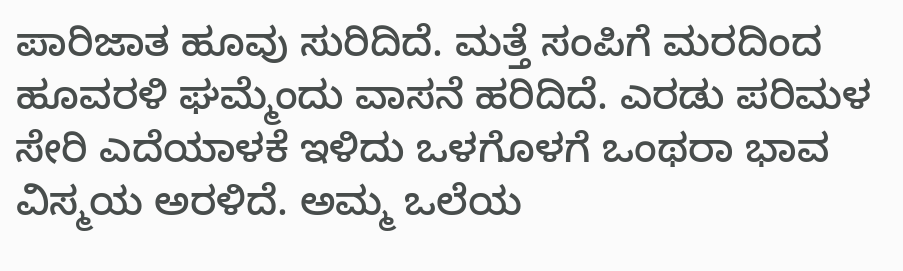ಪಾರಿಜಾತ ಹೂವು ಸುರಿದಿದೆ. ಮತ್ತೆ ಸಂಪಿಗೆ ಮರದಿಂದ ಹೂವರಳಿ ಘಮ್ಮೆಂದು ವಾಸನೆ ಹರಿದಿದೆ. ಎರಡು ಪರಿಮಳ ಸೇರಿ ಎದೆಯಾಳಕೆ ಇಳಿದು ಒಳಗೊಳಗೆ ಒಂಥರಾ ಭಾವ ವಿಸ್ಮಯ ಅರಳಿದೆ. ಅಮ್ಮ ಒಲೆಯ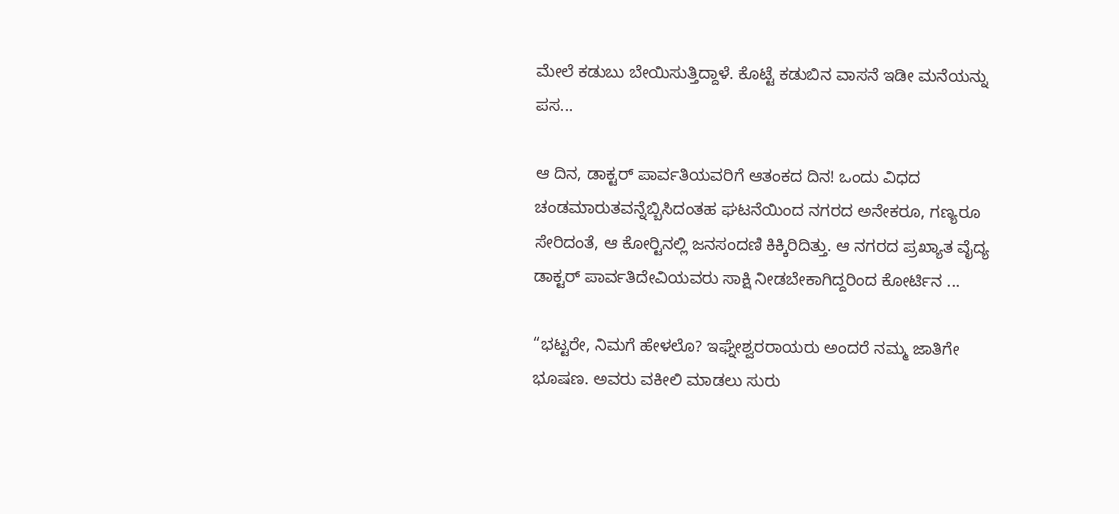ಮೇಲೆ ಕಡುಬು ಬೇಯಿಸುತ್ತಿದ್ದಾಳೆ. ಕೊಟ್ಟೆ ಕಡುಬಿನ ವಾಸನೆ ಇಡೀ ಮನೆಯನ್ನು ಪಸ...

ಆ ದಿನ, ಡಾಕ್ಟರ್ ಪಾರ್ವತಿಯವರಿಗೆ ಆತಂಕದ ದಿನ! ಒಂದು ವಿಧದ ಚಂಡಮಾರುತವನ್ನೆಬ್ಬಿಸಿದಂತಹ ಘಟನೆಯಿಂದ ನಗರದ ಅನೇಕರೂ, ಗಣ್ಯರೂ ಸೇರಿದಂತೆ, ಆ ಕೋರ್‍ಟಿನಲ್ಲಿ ಜನಸಂದಣಿ ಕಿಕ್ಕಿರಿದಿತ್ತು. ಆ ನಗರದ ಪ್ರಖ್ಯಾತ ವೈದ್ಯ ಡಾಕ್ಟರ್ ಪಾರ್ವತಿದೇವಿಯವರು ಸಾಕ್ಷಿ ನೀಡಬೇಕಾಗಿದ್ದರಿಂದ ಕೋರ್ಟಿನ ...

“ಭಟ್ಟರೇ, ನಿಮಗೆ ಹೇಳಲೊ? ಇಘ್ನೇಶ್ವರರಾಯರು ಅಂದರೆ ನಮ್ಮ ಜಾತಿಗೇ ಭೂಷಣ. ಅವರು ವಕೀಲಿ ಮಾಡಲು ಸುರು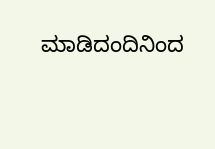ಮಾಡಿದಂದಿನಿಂದ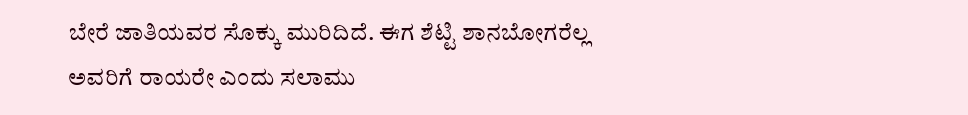ಬೇರೆ ಜಾತಿಯವರ ಸೊಕ್ಕು ಮುರಿದಿದೆ. ಈಗ ಶೆಟ್ಟಿ ಶಾನಬೋಗರೆಲ್ಲ ಅವರಿಗೆ ರಾಯರೇ ಎಂದು ಸಲಾಮು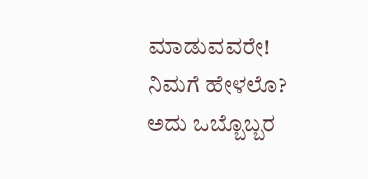ಮಾಡುವವರೇ! ನಿಮಗೆ ಹೇಳಲೊ? ಅದು ಒಬ್ಬೊಬ್ಬರ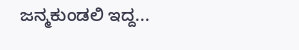ಜನ್ಮಕುಂಡಲಿ ಇದ್ದ...